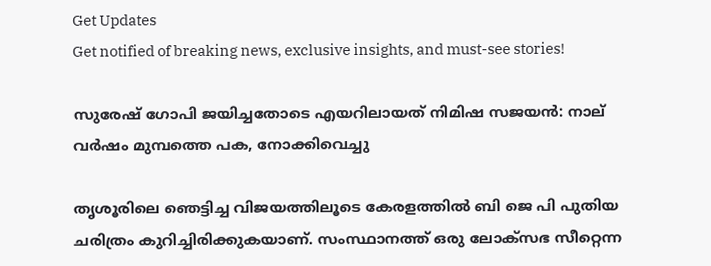Get Updates
Get notified of breaking news, exclusive insights, and must-see stories!

സുരേഷ് ഗോപി ജയിച്ചതോടെ എയറിലായത് നിമിഷ സജയന്‍: നാല് വർഷം മുമ്പത്തെ പക, നോക്കിവെച്ചു

തൃശൂരിലെ ഞെട്ടിച്ച വിജയത്തിലൂടെ കേരളത്തില്‍ ബി ജെ പി പുതിയ ചരിത്രം കുറിച്ചിരിക്കുകയാണ്. സംസ്ഥാനത്ത് ഒരു ലോക്സഭ സീറ്റെന്ന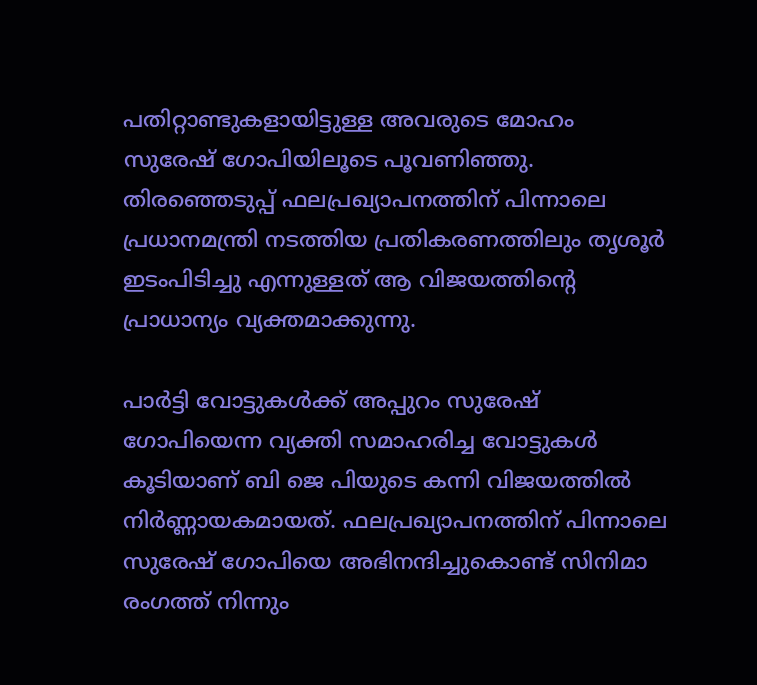പതിറ്റാണ്ടുകളായിട്ടുള്ള അവരുടെ മോഹം സുരേഷ് ഗോപിയിലൂടെ പൂവണിഞ്ഞു. തിരഞ്ഞെടുപ്പ് ഫലപ്രഖ്യാപനത്തിന് പിന്നാലെ പ്രധാനമന്ത്രി നടത്തിയ പ്രതികരണത്തിലും തൃശൂർ ഇടംപിടിച്ചു എന്നുള്ളത് ആ വിജയത്തിന്റെ പ്രാധാന്യം വ്യക്തമാക്കുന്നു.

പാർട്ടി വോട്ടുകള്‍ക്ക് അപ്പുറം സുരേഷ് ഗോപിയെന്ന വ്യക്തി സമാഹരിച്ച വോട്ടുകള്‍ കൂടിയാണ് ബി ജെ പിയുടെ കന്നി വിജയത്തില്‍ നിർണ്ണായകമായത്. ഫലപ്രഖ്യാപനത്തിന് പിന്നാലെ സുരേഷ് ഗോപിയെ അഭിനന്ദിച്ചുകൊണ്ട് സിനിമാ രംഗത്ത് നിന്നും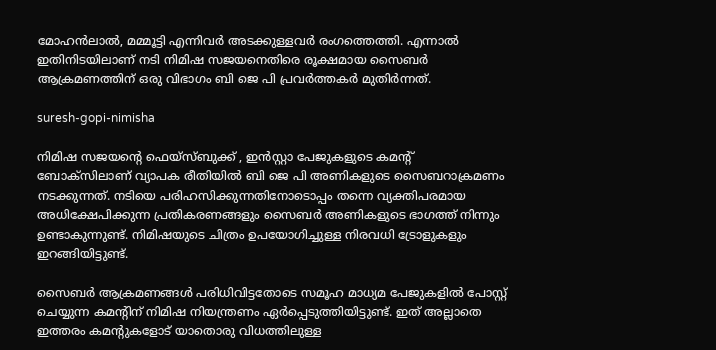മോഹന്‍ലാല്‍, മമ്മൂട്ടി എന്നിവർ അടക്കുള്ളവർ രംഗത്തെത്തി. എന്നാല്‍ ഇതിനിടയിലാണ് നടി നിമിഷ സജയനെതിരെ രൂക്ഷമായ സൈബർ ആക്രമണത്തിന് ഒരു വിഭാഗം ബി ജെ പി പ്രവർത്തകർ മുതിർന്നത്.

suresh-gopi-nimisha

നിമിഷ സജയന്റെ ഫെയ്സ്ബുക്ക് , ഇന്‍സ്റ്റാ പേജുകളുടെ കമന്റ് ബോക്സിലാണ് വ്യാപക രീതിയില്‍ ബി ജെ പി അണികളുടെ സൈബറാക്രമണം നടക്കുന്നത്. നടിയെ പരിഹസിക്കുന്നതിനോടൊപ്പം തന്നെ വ്യക്തിപരമായ അധിക്ഷേപിക്കുന്ന പ്രതികരണങ്ങളും സൈബർ അണികളുടെ ഭാഗത്ത് നിന്നും ഉണ്ടാകുന്നുണ്ട്. നിമിഷയുടെ ചിത്രം ഉപയോഗിച്ചുള്ള നിരവധി ട്രോളുകളും ഇറങ്ങിയിട്ടുണ്ട്.

സൈബർ ആക്രമണങ്ങള്‍ പരിധിവിട്ടതോടെ സമൂഹ മാധ്യമ പേജുകളിൽ പോസ്റ്റ് ചെയ്യുന്ന കമന്റിന് നിമിഷ നിയന്ത്രണം ഏർപ്പെടുത്തിയിട്ടുണ്ട്. ഇത് അല്ലാതെ ഇത്തരം കമന്റുകളോട് യാതൊരു വിധത്തിലുള്ള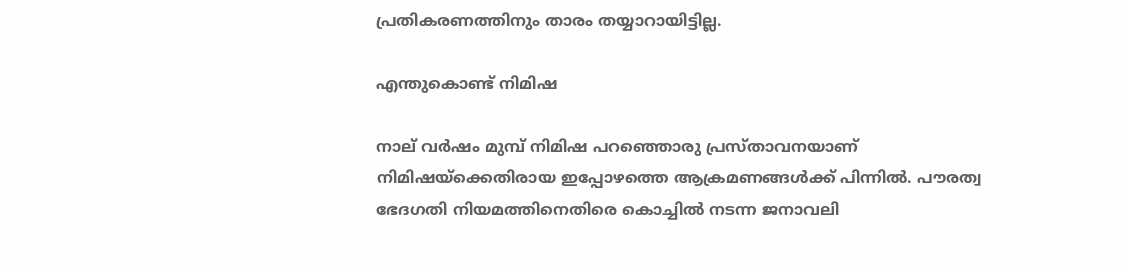പ്രതികരണത്തിനും താരം തയ്യാറായിട്ടില്ല.

എന്തുകൊണ്ട് നിമിഷ

നാല് വർഷം മുമ്പ് നിമിഷ പറഞ്ഞൊരു പ്രസ്താവനയാണ് നിമിഷയ്ക്കെതിരായ ഇപ്പോഴത്തെ ആക്രമണങ്ങള്‍ക്ക് പിന്നില്‍. പൗരത്വ ഭേദഗതി നിയമത്തിനെതിരെ കൊച്ചില്‍ നടന്ന ജനാവലി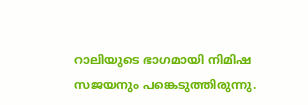റാലിയുടെ ഭാഗമായി നിമിഷ സജയനും പങ്കെടുത്തിരുന്നു.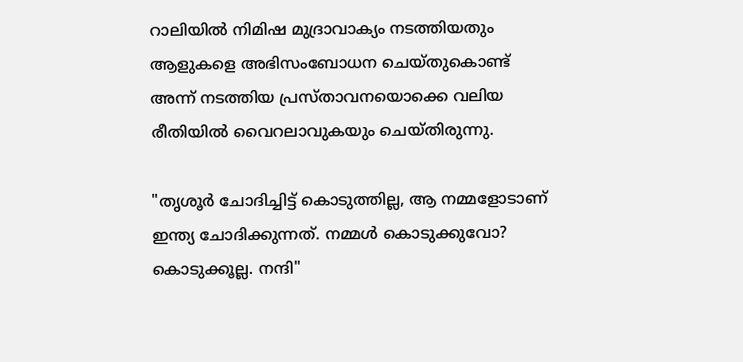റാലിയില്‍ നിമിഷ മുദ്രാവാക്യം നടത്തിയതും ആളുകളെ അഭിസംബോധന ചെയ്തുകൊണ്ട് അന്ന് നടത്തിയ പ്രസ്താവനയൊക്കെ വലിയ രീതിയില്‍ വൈറലാവുകയും ചെയ്തിരുന്നു.

"തൃശൂർ ചോദിച്ചിട്ട് കൊടുത്തില്ല, ആ നമ്മളോടാണ് ഇന്ത്യ ചോദിക്കുന്നത്. നമ്മൾ കൊടുക്കുവോ? കൊടുക്കൂല്ല. നന്ദി"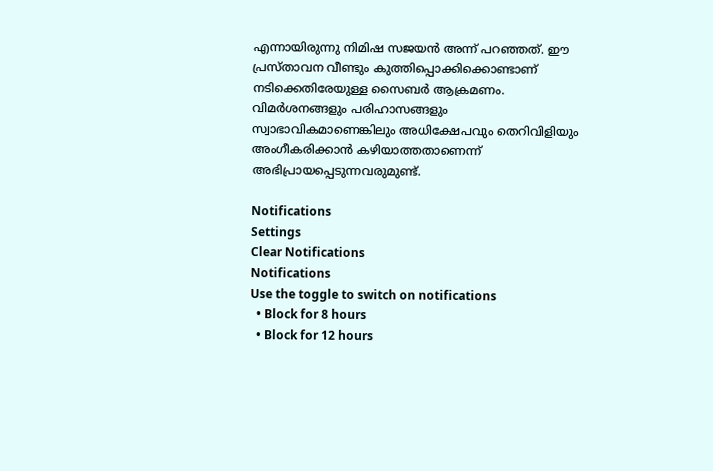എന്നായിരുന്നു നിമിഷ സജയന്‍ അന്ന് പറഞ്ഞത്. ഈ പ്രസ്താവന വീണ്ടും കുത്തിപ്പൊക്കിക്കൊണ്ടാണ് നടിക്കെതിരേയുള്ള സൈബർ ആക്രമണം. വിമർശനങ്ങളും പരിഹാസങ്ങളും സ്വാഭാവികമാണെങ്കിലും അധിക്ഷേപവും തെറിവിളിയും അംഗീകരിക്കാന്‍ കഴിയാത്തതാണെന്ന് അഭിപ്രായപ്പെടുന്നവരുമുണ്ട്.

Notifications
Settings
Clear Notifications
Notifications
Use the toggle to switch on notifications
  • Block for 8 hours
  • Block for 12 hours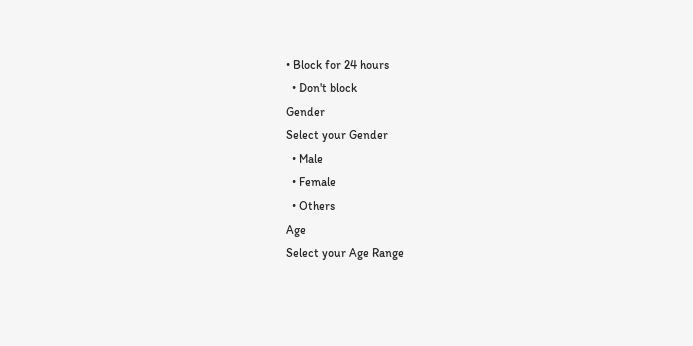• Block for 24 hours
  • Don't block
Gender
Select your Gender
  • Male
  • Female
  • Others
Age
Select your Age Range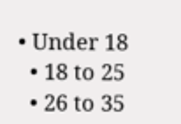• Under 18
  • 18 to 25
  • 26 to 35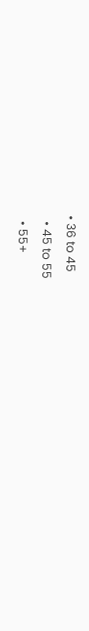• 36 to 45
  • 45 to 55
  • 55+